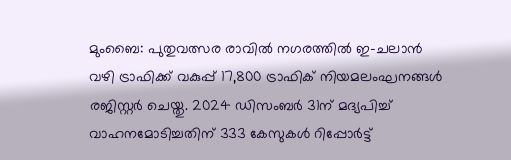മുംബൈ: പുതുവത്സര രാവിൽ നഗരത്തിൽ ഇ-ചലാൻ വഴി ട്രാഫിക്ക് വകുപ്പ് 17,800 ട്രാഫിക് നിയമലംഘനങ്ങൾ രജിസ്റ്റർ ചെയ്തു. 2024 ഡിസംബർ 31ന് മദ്യപിച്ച് വാഹനമോടിച്ചതിന് 333 കേസുകൾ റിപ്പോർട്ട്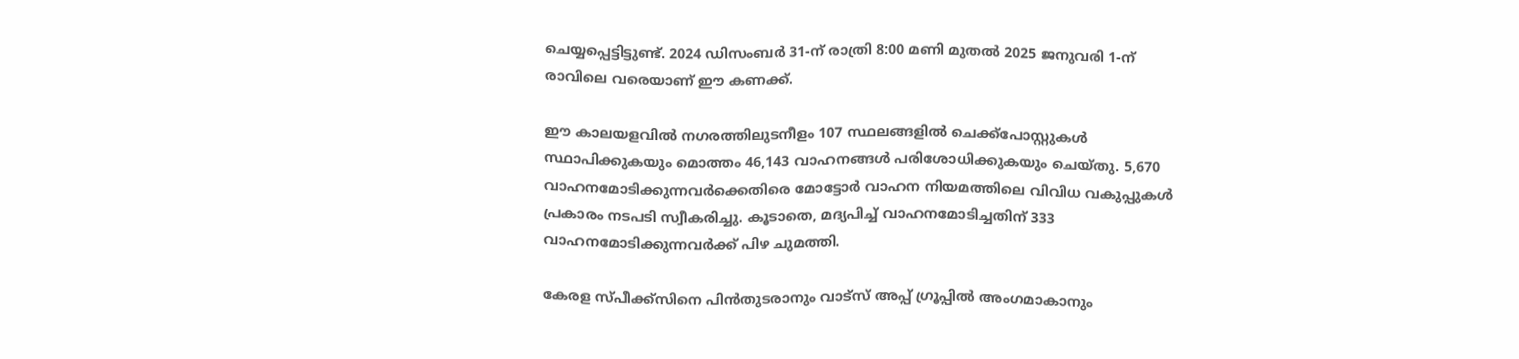ചെയ്യപ്പെട്ടിട്ടുണ്ട്. 2024 ഡിസംബർ 31-ന് രാത്രി 8:00 മണി മുതൽ 2025 ജനുവരി 1-ന് രാവിലെ വരെയാണ്‌ ഈ കണക്ക്.

ഈ കാലയളവിൽ നഗരത്തിലുടനീളം 107 സ്ഥലങ്ങളിൽ ചെക്ക്‌പോസ്റ്റുകൾ സ്ഥാപിക്കുകയും മൊത്തം 46,143 വാഹനങ്ങൾ പരിശോധിക്കുകയും ചെയ്തു. 5,670 വാഹനമോടിക്കുന്നവർക്കെതിരെ മോട്ടോർ വാഹന നിയമത്തിലെ വിവിധ വകുപ്പുകൾ പ്രകാരം നടപടി സ്വീകരിച്ചു. കൂടാതെ, മദ്യപിച്ച് വാഹനമോടിച്ചതിന് 333 വാഹനമോടിക്കുന്നവർക്ക് പിഴ ചുമത്തി.

കേരള സ്പീക്ക്സിനെ പിൻതുടരാനും വാട്സ് അപ്പ് ഗ്രൂപ്പിൽ അംഗമാകാനും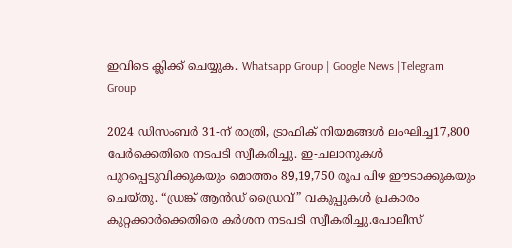ഇവിടെ ക്ലിക്ക് ചെയ്യുക. Whatsapp Group | Google News |Telegram Group

2024 ഡിസംബർ 31-ന് രാത്രി, ട്രാഫിക് നിയമങ്ങൾ ലംഘിച്ച17,800 പേർക്കെതിരെ നടപടി സ്വീകരിച്ചു. ഇ-ചലാനുകൾ പുറപ്പെടുവിക്കുകയും മൊത്തം 89,19,750 രൂപ പിഴ ഈടാക്കുകയും ചെയ്തു. “ഡ്രങ്ക് ആൻഡ് ഡ്രൈവ്” വകുപ്പുകൾ പ്രകാരം കുറ്റക്കാർക്കെതിരെ കർശന നടപടി സ്വീകരിച്ചു.പോലീസ്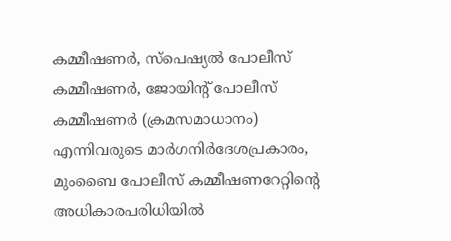കമ്മീഷണർ, സ്‌പെഷ്യൽ പോലീസ് കമ്മീഷണർ, ജോയിൻ്റ് പോലീസ് കമ്മീഷണർ (ക്രമസമാധാനം) എന്നിവരുടെ മാർഗനിർദേശപ്രകാരം, മുംബൈ പോലീസ് കമ്മീഷണറേറ്റിൻ്റെ അധികാരപരിധിയിൽ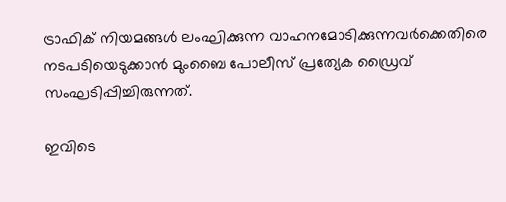ട്രാഫിക് നിയമങ്ങൾ ലംഘിക്കുന്ന വാഹനമോടിക്കുന്നവർക്കെതിരെ നടപടിയെടുക്കാൻ മുംബൈ പോലീസ് പ്രത്യേക ഡ്രൈവ് സംഘടിപ്പിച്ചിരുന്നത്.

ഇവിടെ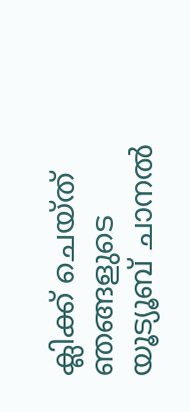ക്ലിക്ക് ചെയ്ത് ഞങ്ങളുടെ യൂട്യൂബ് ചാനൽ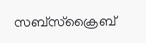സബ്സ്ക്രൈബ്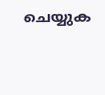ചെയ്യുക